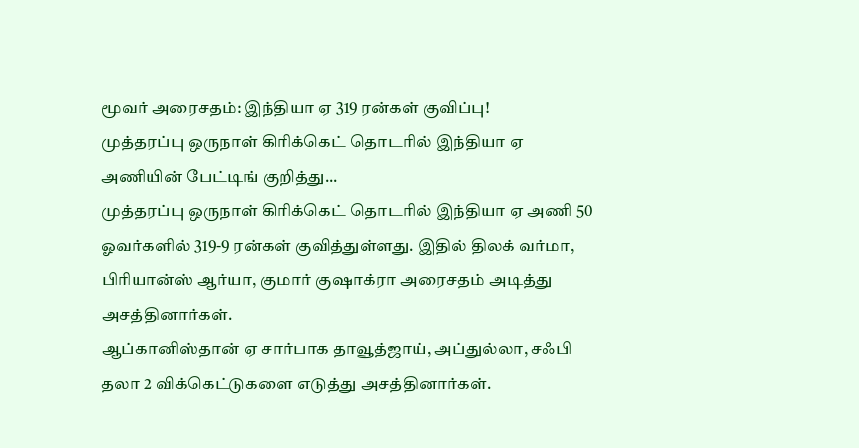மூவர் அரைசதம்: இந்தியா ஏ 319 ரன்கள் குவிப்பு!
முத்தரப்பு ஒருநாள் கிரிக்கெட் தொடரில் இந்தியா ஏ அணியின் பேட்டிங் குறித்து...
முத்தரப்பு ஒருநாள் கிரிக்கெட் தொடரில் இந்தியா ஏ அணி 50 ஓவர்களில் 319-9 ரன்கள் குவித்துள்ளது. இதில் திலக் வர்மா, பிரியான்ஸ் ஆர்யா, குமார் குஷாக்ரா அரைசதம் அடித்து அசத்தினார்கள்.
ஆப்கானிஸ்தான் ஏ சார்பாக தாவூத்ஜாய், அப்துல்லா, சஃபி தலா 2 விக்கெட்டுகளை எடுத்து அசத்தினார்கள்.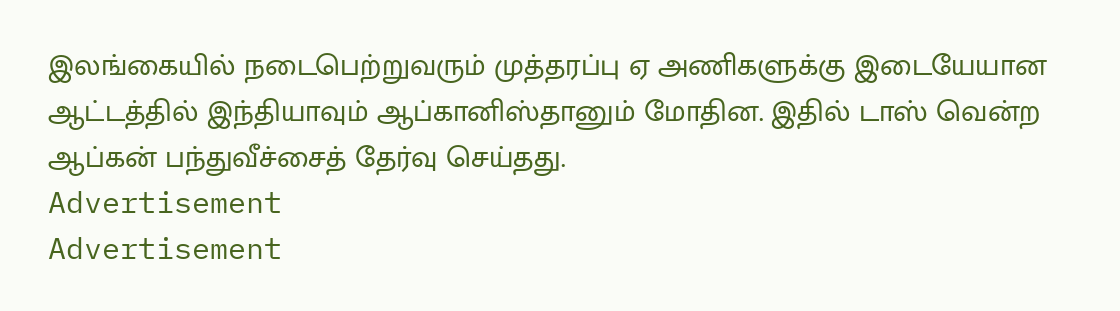இலங்கையில் நடைபெற்றுவரும் முத்தரப்பு ஏ அணிகளுக்கு இடையேயான ஆட்டத்தில் இந்தியாவும் ஆப்கானிஸ்தானும் மோதின. இதில் டாஸ் வென்ற ஆப்கன் பந்துவீச்சைத் தேர்வு செய்தது.
Advertisement
Advertisement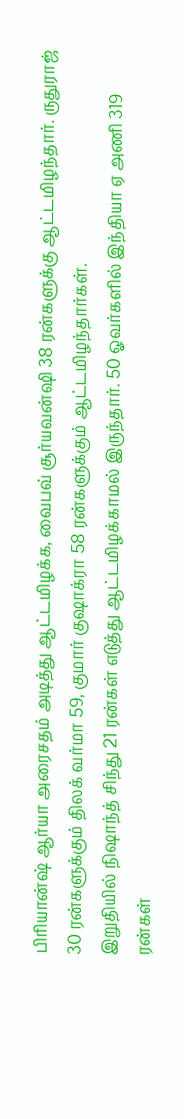பிரியான்ஷ் ஆர்யா அரைசதம் அடித்து ஆட்டமிழக்க, வைபவ் சூர்யவன்ஷி 38 ரன்களுக்கு ஆட்டமிழந்தார். ருதுராஜ் 30 ரன்களுக்கும் திலக் வர்மா 59, குமார் குஷாக்ரா 58 ரன்களுக்கும் ஆட்டமிழந்தார்கள்.
இறுதியில் நிஷாந்த் சிந்து 21 ரன்கள் எடுத்து ஆட்டமிழக்காமல் இருந்தார். 50 ஓவர்களில் இந்தியா ஏ அணி 319 ரன்கள்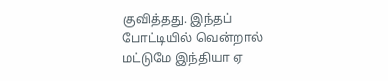குவித்தது. இந்தப் போட்டியில் வென்றால் மட்டுமே இந்தியா ஏ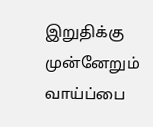இறுதிக்கு முன்னேறும் வாய்ப்பை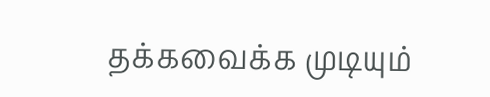தக்கவைக்க முடியும்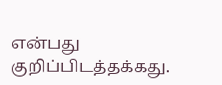என்பது குறிப்பிடத்தக்கது.